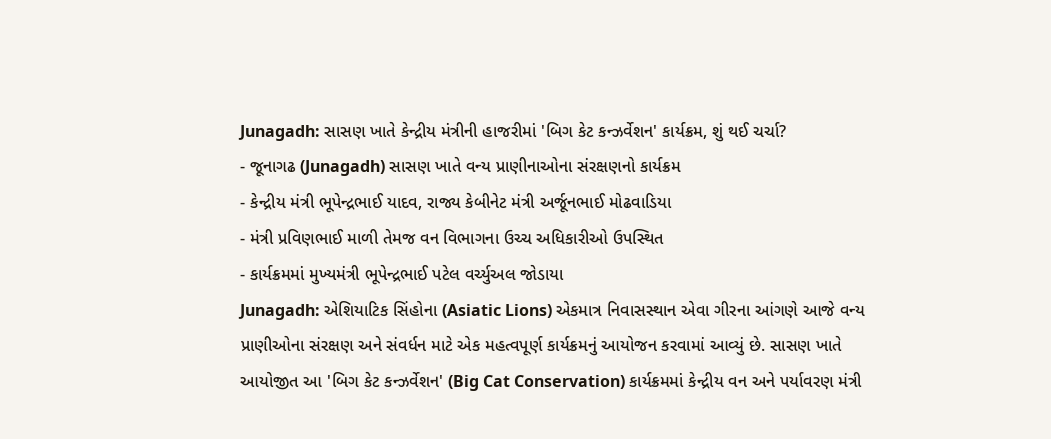Junagadh: સાસણ ખાતે કેન્દ્રીય મંત્રીની હાજરીમાં 'બિગ કેટ કન્ઝર્વેશન' કાર્યક્રમ, શું થઈ ચર્ચા?
- જૂનાગઢ (Junagadh) સાસણ ખાતે વન્ય પ્રાણીનાઓના સંરક્ષણનો કાર્યક્રમ
- કેન્દ્રીય મંત્રી ભૂપેન્દ્રભાઈ યાદવ, રાજ્ય કેબીનેટ મંત્રી અર્જૂનભાઈ મોઢવાડિયા
- મંત્રી પ્રવિણભાઈ માળી તેમજ વન વિભાગના ઉચ્ચ અધિકારીઓ ઉપસ્થિત
- કાર્યક્રમમાં મુખ્યમંત્રી ભૂપેન્દ્રભાઈ પટેલ વર્ચ્યુઅલ જોડાયા
Junagadh: એશિયાટિક સિંહોના (Asiatic Lions) એકમાત્ર નિવાસસ્થાન એવા ગીરના આંગણે આજે વન્ય પ્રાણીઓના સંરક્ષણ અને સંવર્ધન માટે એક મહત્વપૂર્ણ કાર્યક્રમનું આયોજન કરવામાં આવ્યું છે. સાસણ ખાતે આયોજીત આ 'બિગ કેટ કન્ઝર્વેશન' (Big Cat Conservation) કાર્યક્રમમાં કેન્દ્રીય વન અને પર્યાવરણ મંત્રી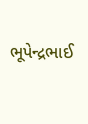ભૂપેન્દ્રભાઈ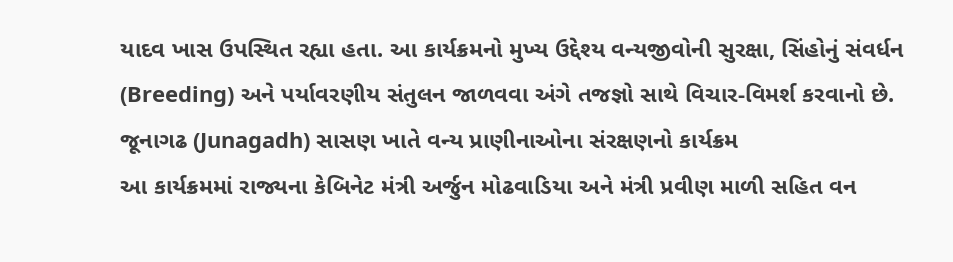યાદવ ખાસ ઉપસ્થિત રહ્યા હતા. આ કાર્યક્રમનો મુખ્ય ઉદ્દેશ્ય વન્યજીવોની સુરક્ષા, સિંહોનું સંવર્ધન (Breeding) અને પર્યાવરણીય સંતુલન જાળવવા અંગે તજજ્ઞો સાથે વિચાર-વિમર્શ કરવાનો છે.
જૂનાગઢ (Junagadh) સાસણ ખાતે વન્ય પ્રાણીનાઓના સંરક્ષણનો કાર્યક્રમ
આ કાર્યક્રમમાં રાજ્યના કેબિનેટ મંત્રી અર્જુન મોઢવાડિયા અને મંત્રી પ્રવીણ માળી સહિત વન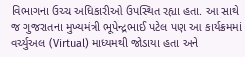વિભાગના ઉચ્ચ અધિકારીઓ ઉપસ્થિત રહ્યા હતા. આ સાથે જ ગુજરાતના મુખ્યમંત્રી ભૂપેન્દ્રભાઈ પટેલ પણ આ કાર્યક્રમમાં વર્ચ્યુઅલ (Virtual) માધ્યમથી જોડાયા હતા અને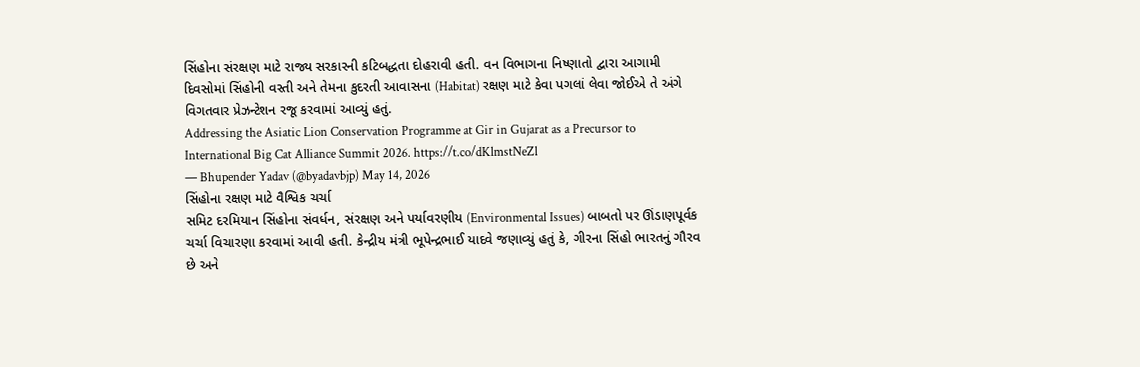સિંહોના સંરક્ષણ માટે રાજ્ય સરકારની કટિબદ્ધતા દોહરાવી હતી. વન વિભાગના નિષ્ણાતો દ્વારા આગામી દિવસોમાં સિંહોની વસ્તી અને તેમના કુદરતી આવાસના (Habitat) રક્ષણ માટે કેવા પગલાં લેવા જોઈએ તે અંગે વિગતવાર પ્રેઝન્ટેશન રજૂ કરવામાં આવ્યું હતું.
Addressing the Asiatic Lion Conservation Programme at Gir in Gujarat as a Precursor to International Big Cat Alliance Summit 2026. https://t.co/dKlmstNeZl
— Bhupender Yadav (@byadavbjp) May 14, 2026
સિંહોના રક્ષણ માટે વૈશ્વિક ચર્ચા
સમિટ દરમિયાન સિંહોના સંવર્ધન, સંરક્ષણ અને પર્યાવરણીય (Environmental Issues) બાબતો પર ઊંડાણપૂર્વક ચર્ચા વિચારણા કરવામાં આવી હતી. કેન્દ્રીય મંત્રી ભૂપેન્દ્રભાઈ યાદવે જણાવ્યું હતું કે, ગીરના સિંહો ભારતનું ગૌરવ છે અને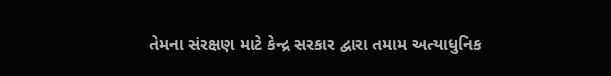તેમના સંરક્ષણ માટે કેન્દ્ર સરકાર દ્વારા તમામ અત્યાધુનિક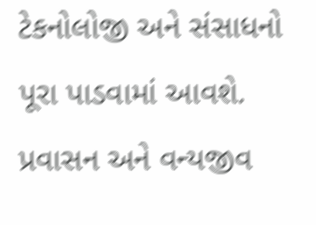ટેકનોલોજી અને સંસાધનો પૂરા પાડવામાં આવશે. પ્રવાસન અને વન્યજીવ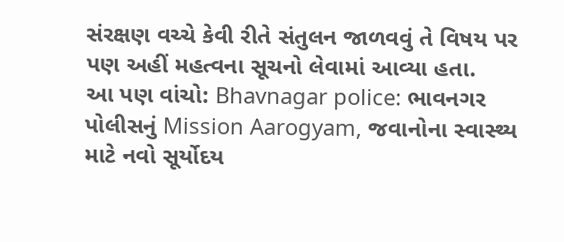સંરક્ષણ વચ્ચે કેવી રીતે સંતુલન જાળવવું તે વિષય પર પણ અહીં મહત્વના સૂચનો લેવામાં આવ્યા હતા.
આ પણ વાંચો: Bhavnagar police: ભાવનગર પોલીસનું Mission Aarogyam, જવાનોના સ્વાસ્થ્ય માટે નવો સૂર્યોદય